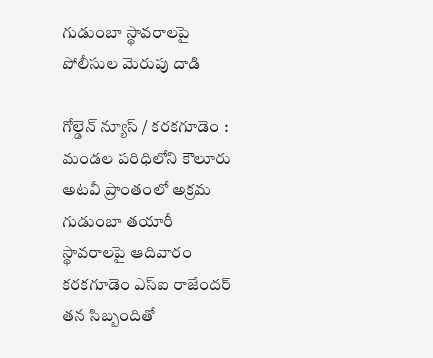గుడుంబా స్థావరాలపై పోలీసుల మెరుపు దాడి

గోల్డెన్ న్యూస్ / కరకగూడెం : మండల పరిధిలోని కౌలూరు అటవీ ప్రాంతంలో అక్రమ గుడుంబా తయారీ స్థావరాలపై ఆదివారం కరకగూడెం ఎస్ఐ రాజేందర్ తన సిబ్బందితో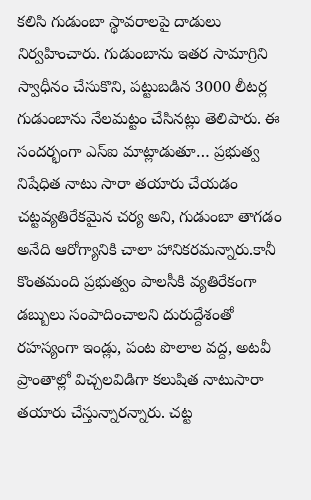కలిసి గుడుంబా స్థావరాలపై దాడులు నిర్వహించారు. గుడుంబాను ఇతర సామాగ్రిని స్వాధీనం చేసుకొని, పట్టుబడిన 3000 లీటర్ల గుడుంబాను నేలమట్టం చేసినట్లు తెలిపారు. ఈ సందర్భంగా ఎస్ఐ మాట్లాడుతూ… ప్రభుత్వ నిషేధిత నాటు సారా తయారు చేయడం చట్టవ్యతిరేకమైన చర్య అని, గుడుంబా తాగడం అనేది ఆరోగ్యానికి చాలా హానికరమన్నారు.కానీ కొంతమంది ప్రభుత్వం పాలసీకి వ్యతిరేకంగా డబ్బులు సంపాదించాలని దురుద్దేశంతో రహస్యంగా ఇండ్లు, పంట పొలాల వద్ద, అటవీ ప్రాంతాల్లో విచ్చలవిడిగా కలుషిత నాటుసారా తయారు చేస్తున్నారన్నారు. చట్ట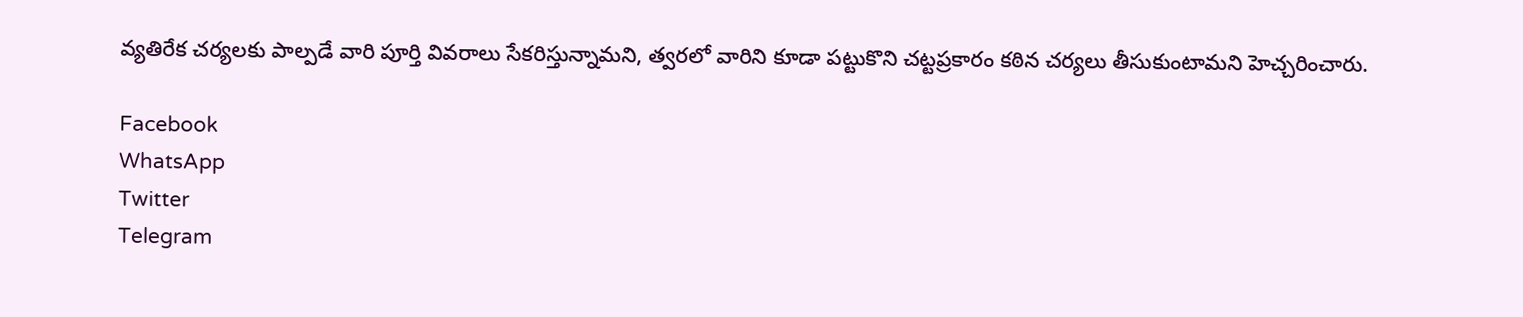వ్యతిరేక చర్యలకు పాల్పడే వారి పూర్తి వివరాలు సేకరిస్తున్నామని, త్వరలో వారిని కూడా పట్టుకొని చట్టప్రకారం కఠిన చర్యలు తీసుకుంటామని హెచ్చరించారు.

Facebook
WhatsApp
Twitter
Telegram